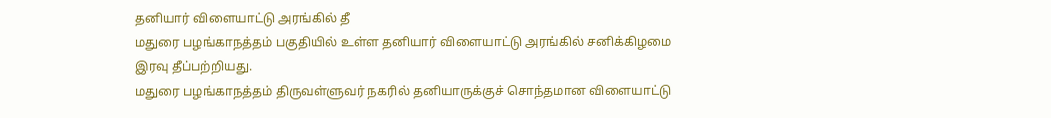தனியார் விளையாட்டு அரங்கில் தீ
மதுரை பழங்காநத்தம் பகுதியில் உள்ள தனியார் விளையாட்டு அரங்கில் சனிக்கிழமை இரவு தீப்பற்றியது.
மதுரை பழங்காநத்தம் திருவள்ளுவர் நகரில் தனியாருக்குச் சொந்தமான விளையாட்டு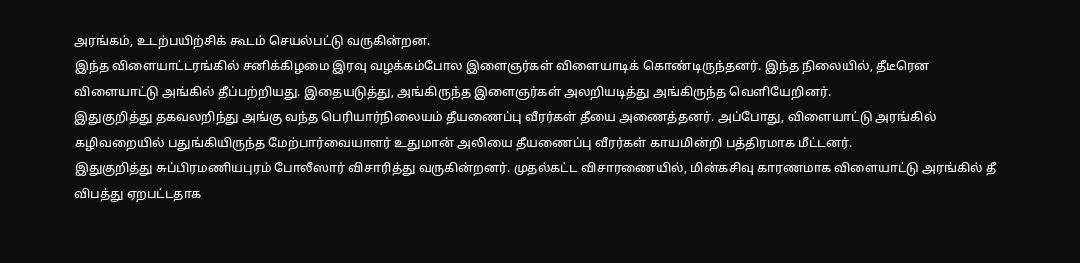அரங்கம், உடற்பயிற்சிக் கூடம் செயல்பட்டு வருகின்றன.
இந்த விளையாட்டரங்கில் சனிக்கிழமை இரவு வழக்கம்போல இளைஞர்கள் விளையாடிக் கொண்டிருந்தனர். இந்த நிலையில், தீடீரென விளையாட்டு அங்கில் தீப்பற்றியது. இதையடுத்து, அங்கிருந்த இளைஞர்கள் அலறியடித்து அங்கிருந்த வெளியேறினர்.
இதுகுறித்து தகவலறிந்து அங்கு வந்த பெரியார்நிலையம் தீயணைப்பு வீரர்கள் தீயை அணைத்தனர். அப்போது, விளையாட்டு அரங்கில் கழிவறையில் பதுங்கியிருந்த மேற்பார்வையாளர் உதுமான் அலியை தீயணைப்பு வீரர்கள் காயமின்றி பத்திரமாக மீட்டனர்.
இதுகுறித்து சுப்பிரமணியபுரம் போலீஸார் விசாரித்து வருகின்றனர். முதல்கட்ட விசாரணையில், மின்கசிவு காரணமாக விளையாட்டு அரங்கில் தீ விபத்து ஏறபட்டதாக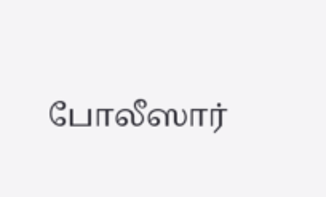போலீஸார்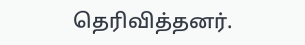தெரிவித்தனர்.